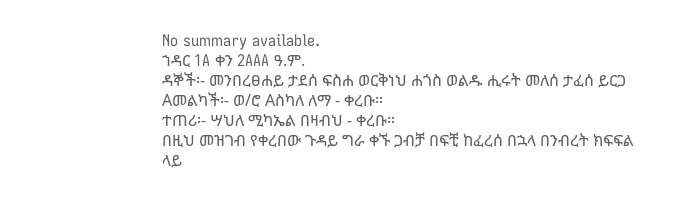No summary available.
ኀዳር 1A ቀን 2AAA ዓ.ም.
ዳኞች፡- መንበረፀሐይ ታደሰ ፍስሐ ወርቅነህ ሐጎስ ወልዱ ሒሩት መለሰ ታፈሰ ይርጋ Aመልካች፡- ወ/ሮ Aስካለ ለማ - ቀረቡ።
ተጠሪ፡- ሣህለ ሚካኤል በዛብህ - ቀረቡ።
በዚህ መዝገብ የቀረበው ጉዳይ ግራ ቀኙ ጋብቻ በፍቺ ከፈረሰ በኋላ በንብረት ክፍፍል ላይ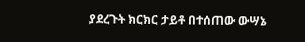ያደረጉት ክርክር ታይቶ በተሰጠው ውሣኔ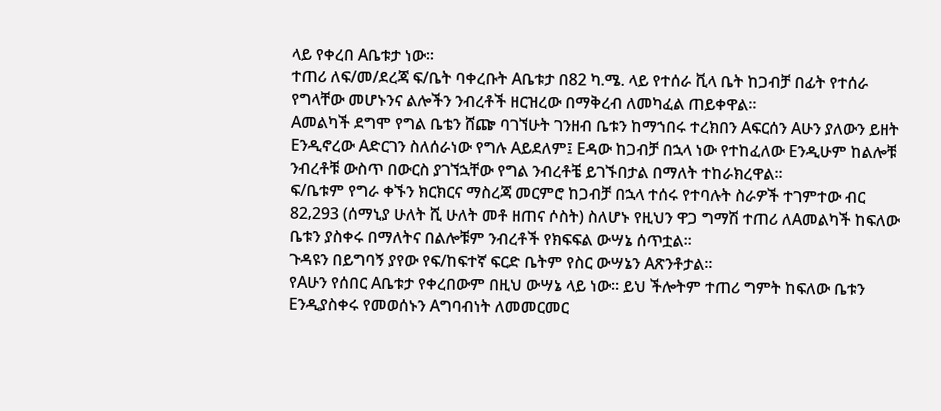ላይ የቀረበ Aቤቱታ ነው።
ተጠሪ ለፍ/መ/ደረጃ ፍ/ቤት ባቀረቡት Aቤቱታ በ82 ካ.ሜ. ላይ የተሰራ ቪላ ቤት ከጋብቻ በፊት የተሰራ የግላቸው መሆኑንና ልሎችን ንብረቶች ዘርዝረው በማቅረብ ለመካፈል ጠይቀዋል።
Aመልካች ደግሞ የግል ቤቴን ሸጬ ባገኘሁት ገንዘብ ቤቱን ከማኀበሩ ተረክበን Aፍርሰን Aሁን ያለውን ይዘት Eንዲኖረው Aድርገን ስለሰራነው የግሉ Aይደለም፤ Eዳው ከጋብቻ በኋላ ነው የተከፈለው Eንዲሁም ከልሎቹ ንብረቶቹ ውስጥ በውርስ ያገኘኋቸው የግል ንብረቶቼ ይገኙበታል በማለት ተከራክረዋል።
ፍ/ቤቱም የግራ ቀኙን ክርክርና ማስረጃ መርምሮ ከጋብቻ በኋላ ተሰሩ የተባሉት ስራዎች ተገምተው ብር 82‚293 (ሰማኒያ ሁለት ሺ ሁለት መቶ ዘጠና ሶስት) ስለሆኑ የዚህን ዋጋ ግማሽ ተጠሪ ለAመልካች ከፍለው ቤቱን ያስቀሩ በማለትና በልሎቹም ንብረቶች የክፍፍል ውሣኔ ሰጥቷል።
ጉዳዩን በይግባኝ ያየው የፍ/ከፍተኛ ፍርድ ቤትም የስር ውሣኔን Aጽንቶታል።
የAሁን የሰበር Aቤቱታ የቀረበውም በዚህ ውሣኔ ላይ ነው። ይህ ችሎትም ተጠሪ ግምት ከፍለው ቤቱን Eንዲያስቀሩ የመወሰኑን Aግባብነት ለመመርመር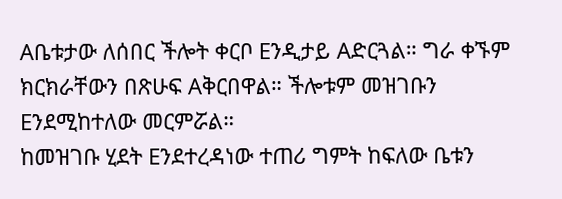Aቤቱታው ለሰበር ችሎት ቀርቦ Eንዲታይ Aድርጓል። ግራ ቀኙም ክርክራቸውን በጽሁፍ Aቅርበዋል። ችሎቱም መዝገቡን Eንደሚከተለው መርምሯል።
ከመዝገቡ ሂደት Eንደተረዳነው ተጠሪ ግምት ከፍለው ቤቱን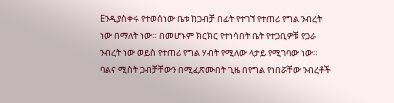Eንዲያስቀሩ የተወሰነው ቤቱ ከጋብቻ በፊት የተገኘ የተጠሪ የግል ንብረት ነው በማለት ነው። በመሆኑም ክርክር የተነሳበት ቤት የተጋቢዎቹ የጋራ ንብረት ነው ወይስ የተጠሪ የግል ሃብት የሚለው ላታይ የሚገባው ነው።
ባልና ሚስት ጋብቻቸውን በሚፈጽሙበት ጊዜ በየግል የነበሯቸው ንብረቶች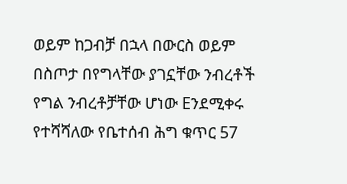ወይም ከጋብቻ በኋላ በውርስ ወይም በስጦታ በየግላቸው ያገኗቸው ንብረቶች የግል ንብረቶቻቸው ሆነው Eንደሚቀሩ የተሻሻለው የቤተሰብ ሕግ ቁጥር 57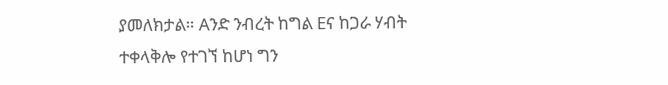ያመለክታል። Aንድ ንብረት ከግል Eና ከጋራ ሃብት ተቀላቅሎ የተገኘ ከሆነ ግን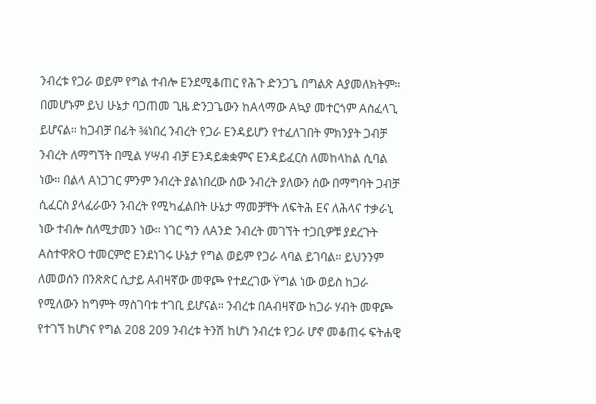ንብረቱ የጋራ ወይም የግል ተብሎ Eንደሚቆጠር የሕጉ ድንጋጌ በግልጽ Aያመለክትም። በመሆኑም ይህ ሁኔታ ባጋጠመ ጊዜ ድንጋጌውን ከAላማው Aኳያ መተርጎም Aስፈላጊ ይሆናል። ከጋብቻ በፊት ¾ነበረ ንብረት የጋራ Eንዳይሆን የተፈለገበት ምክንያት ጋብቻ ንብረት ለማግኘት በሚል ሃሣብ ብቻ Eንዳይቋቋምና Eንዳይፈርስ ለመከላከል ሲባል ነው። በልላ Aነጋገር ምንም ንብረት ያልነበረው ሰው ንብረት ያለውን ሰው በማግባት ጋብቻ ሲፈርስ ያላፈራውን ንብረት የሚካፈልበት ሁኔታ ማመቻቸት ለፍትሕ Eና ለሕላና ተቃራኒ ነው ተብሎ ስለሚታመን ነው። ነገር ግን ለAንድ ንብረት መገኘት ተጋቢዎቹ ያደረጉት AስተዋጽO ተመርምሮ Eንደነገሩ ሁኔታ የግል ወይም የጋራ ላባል ይገባል። ይህንንም ለመወሰን በንጽጽር ሲታይ Aብዛኛው መዋጮ የተደረገው Ÿግል ነው ወይስ ከጋራ የሚለውን ከግምት ማስገባቱ ተገቢ ይሆናል። ንብረቱ በAብዛኛው ከጋራ ሃብት መዋጮ የተገኘ ከሆነና የግል 208 209 ንብረቱ ትንሽ ከሆነ ንብረቱ የጋራ ሆኖ መቆጠሩ ፍትሐዊ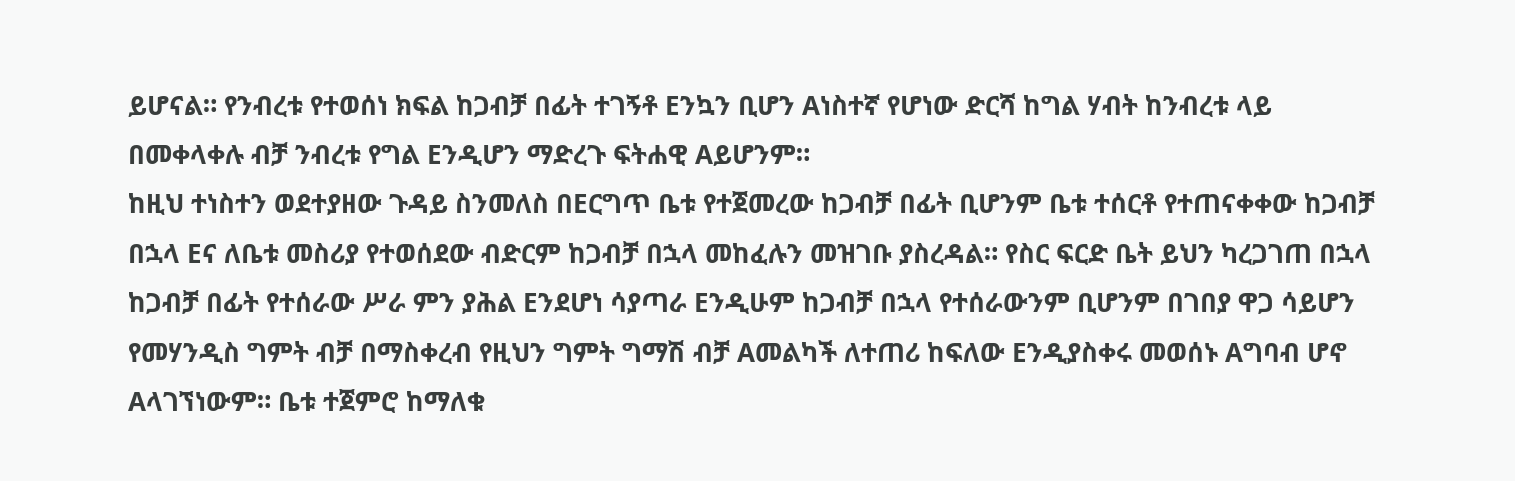ይሆናል። የንብረቱ የተወሰነ ክፍል ከጋብቻ በፊት ተገኝቶ Eንኳን ቢሆን Aነስተኛ የሆነው ድርሻ ከግል ሃብት ከንብረቱ ላይ በመቀላቀሉ ብቻ ንብረቱ የግል Eንዲሆን ማድረጉ ፍትሐዊ Aይሆንም።
ከዚህ ተነስተን ወደተያዘው ጉዳይ ስንመለስ በEርግጥ ቤቱ የተጀመረው ከጋብቻ በፊት ቢሆንም ቤቱ ተሰርቶ የተጠናቀቀው ከጋብቻ በኋላ Eና ለቤቱ መስሪያ የተወሰደው ብድርም ከጋብቻ በኋላ መከፈሉን መዝገቡ ያስረዳል። የስር ፍርድ ቤት ይህን ካረጋገጠ በኋላ ከጋብቻ በፊት የተሰራው ሥራ ምን ያሕል Eንደሆነ ሳያጣራ Eንዲሁም ከጋብቻ በኋላ የተሰራውንም ቢሆንም በገበያ ዋጋ ሳይሆን የመሃንዲስ ግምት ብቻ በማስቀረብ የዚህን ግምት ግማሽ ብቻ Aመልካች ለተጠሪ ከፍለው Eንዲያስቀሩ መወሰኑ Aግባብ ሆኖ Aላገኘነውም። ቤቱ ተጀምሮ ከማለቁ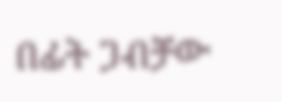በፊት ጋብቻው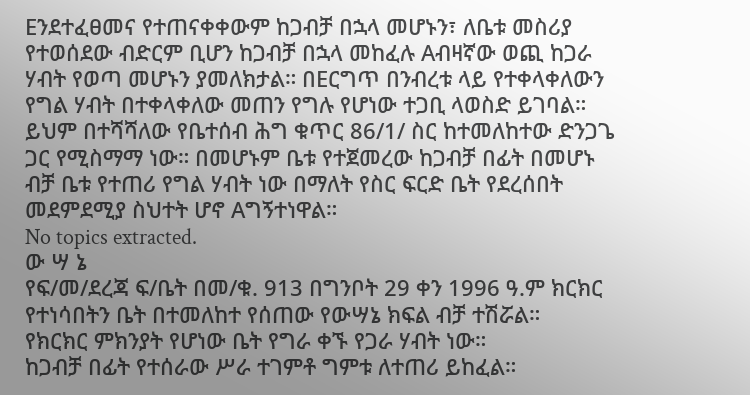Eንደተፈፀመና የተጠናቀቀውም ከጋብቻ በኋላ መሆኑን፣ ለቤቱ መስሪያ የተወሰደው ብድርም ቢሆን ከጋብቻ በኋላ መከፈሉ Aብዛኛው ወጪ ከጋራ ሃብት የወጣ መሆኑን ያመለክታል። በEርግጥ በንብረቱ ላይ የተቀላቀለውን የግል ሃብት በተቀላቀለው መጠን የግሉ የሆነው ተጋቢ ላወስድ ይገባል። ይህም በተሻሻለው የቤተሰብ ሕግ ቁጥር 86/1/ ስር ከተመለከተው ድንጋጌ ጋር የሚስማማ ነው። በመሆኑም ቤቱ የተጀመረው ከጋብቻ በፊት በመሆኑ ብቻ ቤቱ የተጠሪ የግል ሃብት ነው በማለት የስር ፍርድ ቤት የደረሰበት መደምደሚያ ስህተት ሆኖ Aግኝተነዋል።
No topics extracted.
ው ሣ ኔ
የፍ/መ/ደረጃ ፍ/ቤት በመ/ቁ. 913 በግንቦት 29 ቀን 1996 ዓ.ም ክርክር የተነሳበትን ቤት በተመለከተ የሰጠው የውሣኔ ክፍል ብቻ ተሽሯል።
የክርክር ምክንያት የሆነው ቤት የግራ ቀኙ የጋራ ሃብት ነው።
ከጋብቻ በፊት የተሰራው ሥራ ተገምቶ ግምቱ ለተጠሪ ይከፈል።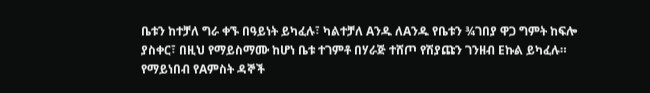ቤቱን ከተቻለ ግራ ቀኙ በዓይነት ይካፈሉ፣ ካልተቻለ Aንዱ ለAንዱ የቤቱን ¾ገበያ ዋጋ ግምት ከፍሎ ያስቀር፣ በዚህ የማይስማሙ ከሆነ ቤቱ ተገምቶ በሃራጅ ተሸጦ የሽያጩን ገንዘብ Eኩል ይካፈሉ።
የማይነበብ የAምስት ዳኞች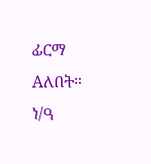ፊርማ Aለበት።
ነ/ዓ